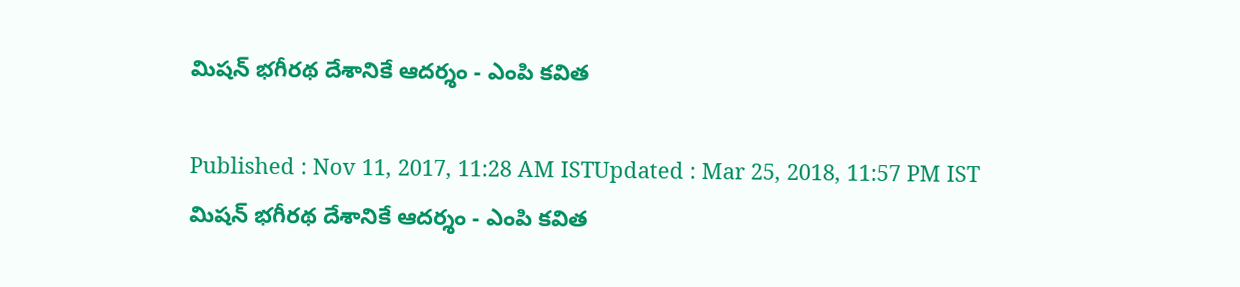మిషన్ భగీరథ దేశానికే ఆదర్శం - ఎంపి కవిత

Published : Nov 11, 2017, 11:28 AM ISTUpdated : Mar 25, 2018, 11:57 PM IST
మిషన్ భగీరథ దేశానికే ఆదర్శం - ఎంపి కవిత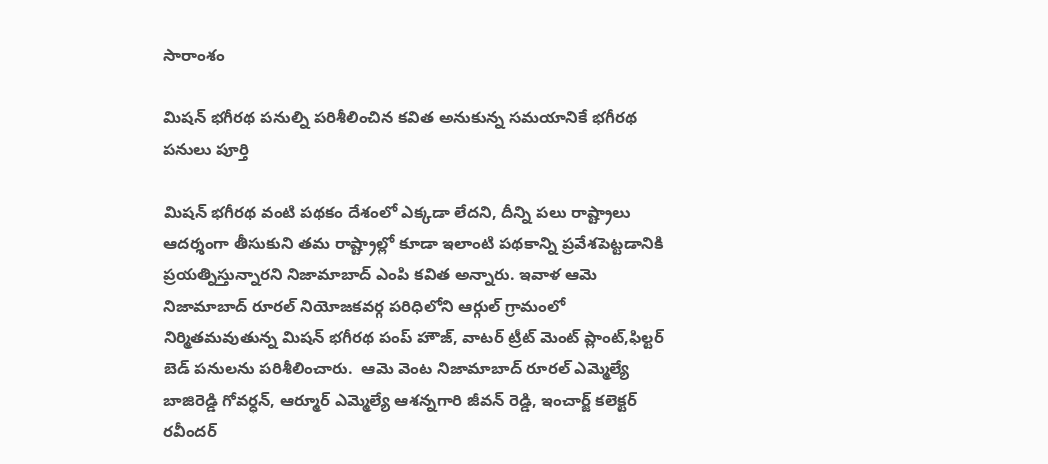సారాంశం

మిషన్ భగీరథ పనుల్ని పరిశీలించిన కవిత అనుకున్న సమయానికే భగీరథ పనులు పూర్తి

మిషన్ భగీరథ వంటి పథకం దేశంలో ఎక్కడా లేదని, దీన్ని పలు రాష్ట్రాలు ఆదర్శంగా తీసుకుని తమ రాష్ట్రాల్లో కూడా ఇలాంటి పథకాన్ని ప్రవేశపెట్టడానికి ప్రయత్నిస్తున్నారని నిజామాబాద్ ఎంపి కవిత అన్నారు. ఇవాళ ఆమె నిజామాబాద్ రూరల్ నియోజకవర్గ పరిధిలోని ఆర్గుల్ గ్రామంలో నిర్మితమవుతున్న మిషన్ భగీరథ పంప్ హౌజ్, వాటర్ ట్రీట్ మెంట్ ప్లాంట్,ఫిల్టర్ బెడ్ పనులను పరిశీలించారు.  ఆమె వెంట నిజామాబాద్ రూరల్ ఎమ్మెల్యే బాజిరెడ్డి గోవర్ధన్, ఆర్మూర్ ఎమ్మెల్యే ఆశన్నగారి జీవన్ రెడ్డి, ఇంచార్జ్ కలెక్టర్ రవీందర్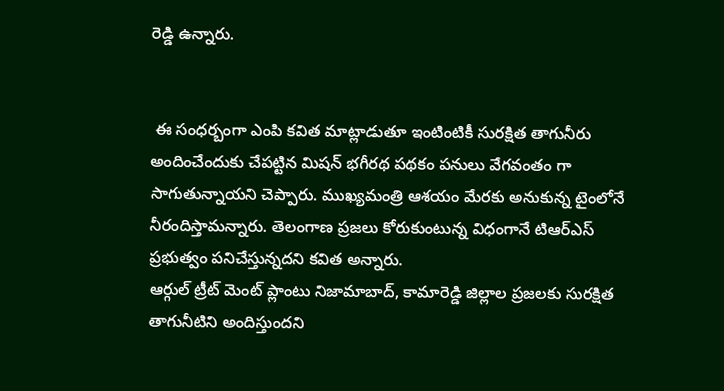రెడ్డి ఉన్నారు.


 ఈ సంధర్బంగా ఎంపి కవిత మాట్లాడుతూ ఇంటింటికీ సురక్షిత తాగునీరు అందించేందుకు చేపట్టిన మిషన్ భగీరథ పథకం పనులు వేగవంతం గా సాగుతున్నాయని చెప్పారు. ముఖ్యమంత్రి ఆశయం మేరకు అనుకున్న టైంలోనే నీరందిస్తామన్నారు. తెలంగాణ ప్రజలు కోరుకుంటున్న విధంగానే టిఆర్ఎస్ ప్రభుత్వం పనిచేస్తున్నదని కవిత అన్నారు.
ఆర్గుల్ ట్రీట్ మెంట్ ప్లాంటు నిజామాబాద్, కామారెడ్డి జిల్లాల ప్రజలకు సురక్షిత తాగునీటిని అందిస్తుందని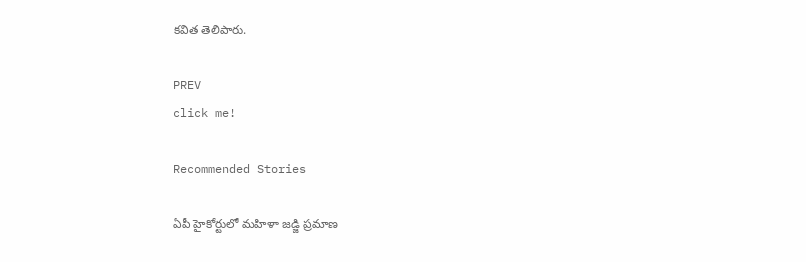కవిత తెలిపారు.

PREV
click me!

Recommended Stories

ఏపీ హైకోర్టులో మహిళా జడ్జి ప్రమాణ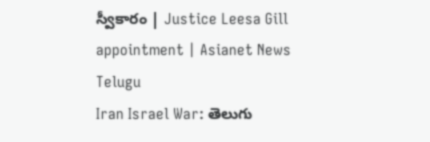స్వీకారం | Justice Leesa Gill appointment | Asianet News Telugu
Iran Israel War: తెలుగు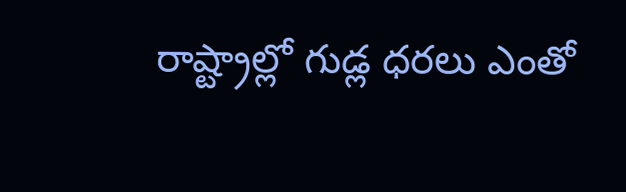రాష్ట్రాల్లో గుడ్ల ధరలు ఎంతో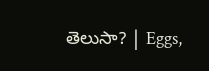తెలుసా? | Eggs,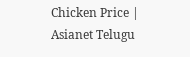Chicken Price | Asianet Telugu